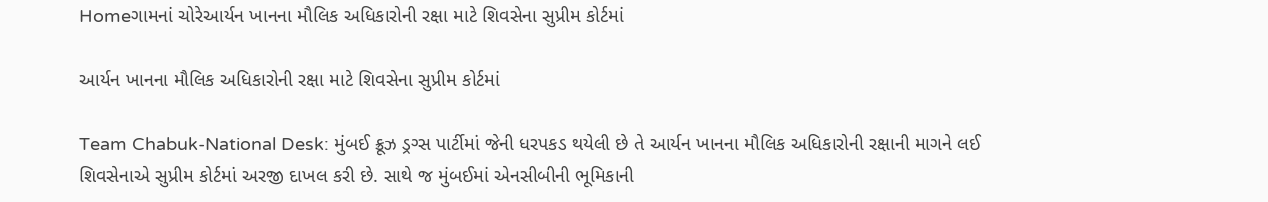Homeગામનાં ચોરેઆર્યન ખાનના મૌલિક અધિકારોની રક્ષા માટે શિવસેના સુપ્રીમ કોર્ટમાં

આર્યન ખાનના મૌલિક અધિકારોની રક્ષા માટે શિવસેના સુપ્રીમ કોર્ટમાં

Team Chabuk-National Desk: મુંબઈ ક્રૂઝ ડ્રગ્સ પાર્ટીમાં જેની ધરપકડ થયેલી છે તે આર્યન ખાનના મૌલિક અધિકારોની રક્ષાની માગને લઈ શિવસેનાએ સુપ્રીમ કોર્ટમાં અરજી દાખલ કરી છે. સાથે જ મુંબઈમાં એનસીબીની ભૂમિકાની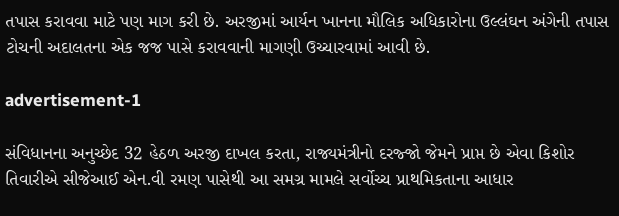તપાસ કરાવવા માટે પણ માગ કરી છે. અરજીમાં આર્યન ખાનના મૌલિક અધિકારોના ઉલ્લંઘન અંગેની તપાસ ટોચની અદાલતના એક જજ પાસે કરાવવાની માગણી ઉચ્ચારવામાં આવી છે.

advertisement-1

સંવિધાનના અનુચ્છેદ 32 હેઠળ અરજી દાખલ કરતા, રાજ્યમંત્રીનો દરજ્જો જેમને પ્રાપ્ત છે એવા કિશોર તિવારીએ સીજેઆઈ એન.વી રમણ પાસેથી આ સમગ્ર મામલે સર્વોચ્ચ પ્રાથમિકતાના આધાર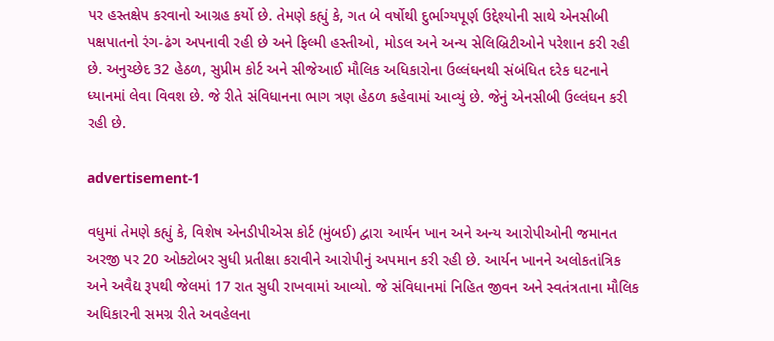પર હસ્તક્ષેપ કરવાનો આગ્રહ કર્યો છે. તેમણે કહ્યું કે, ગત બે વર્ષોથી દુર્ભાગ્યપૂર્ણ ઉદ્દેશ્યોની સાથે એનસીબી પક્ષપાતનો રંગ-ઢંગ અપનાવી રહી છે અને ફિલ્મી હસ્તીઓ, મોડલ અને અન્ય સેલિબ્રિટીઓને પરેશાન કરી રહી છે. અનુચ્છેદ 32 હેઠળ, સુપ્રીમ કોર્ટ અને સીજેઆઈ મૌલિક અધિકારોના ઉલ્લંઘનથી સંબંધિત દરેક ઘટનાને ધ્યાનમાં લેવા વિવશ છે. જે રીતે સંવિધાનના ભાગ ત્રણ હેઠળ કહેવામાં આવ્યું છે. જેનું એનસીબી ઉલ્લંઘન કરી રહી છે.

advertisement-1

વધુમાં તેમણે કહ્યું કે, વિશેષ એનડીપીએસ કોર્ટ (મુંબઈ) દ્વારા આર્યન ખાન અને અન્ય આરોપીઓની જમાનત અરજી પર 20 ઓક્ટોબર સુધી પ્રતીક્ષા કરાવીને આરોપીનું અપમાન કરી રહી છે. આર્યન ખાનને અલોકતાંત્રિક અને અવૈદ્ય રૂપથી જેલમાં 17 રાત સુધી રાખવામાં આવ્યો. જે સંવિધાનમાં નિહિત જીવન અને સ્વતંત્રતાના મૌલિક અધિકારની સમગ્ર રીતે અવહેલના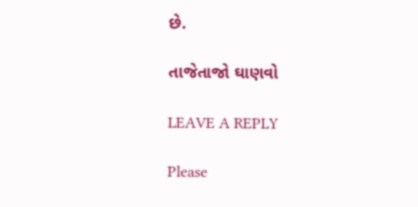છે.

તાજેતાજો ઘાણવો

LEAVE A REPLY

Please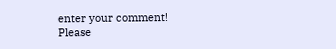enter your comment!
Please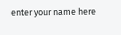enter your name here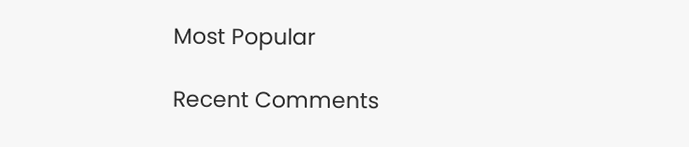Most Popular

Recent Comments